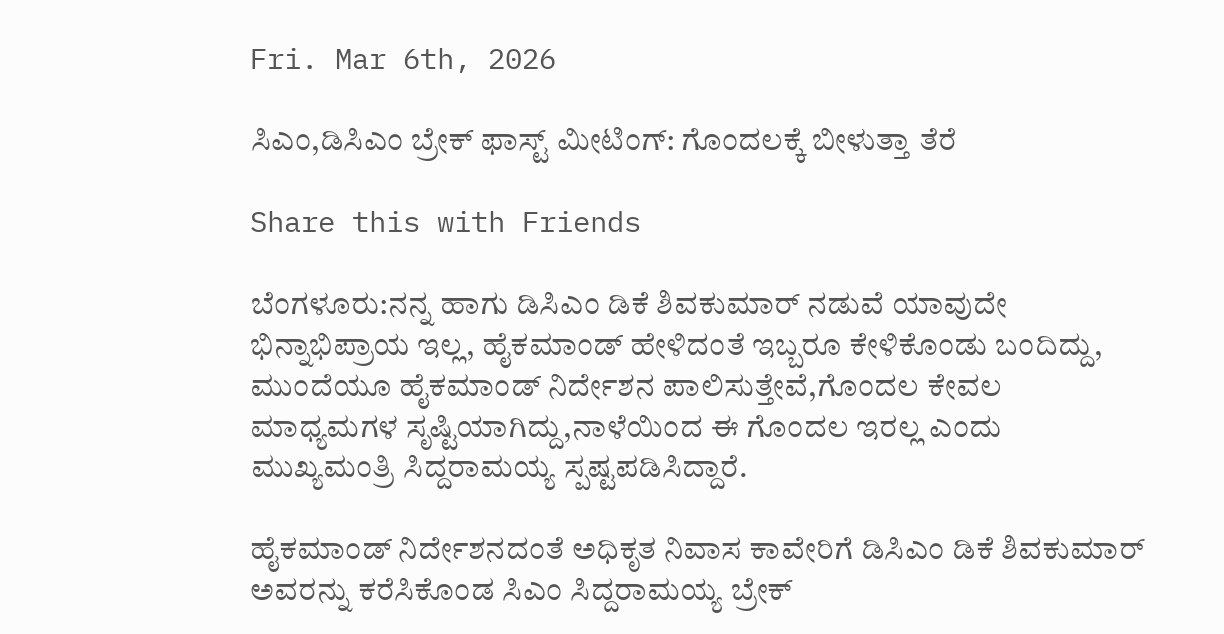Fri. Mar 6th, 2026

ಸಿಎಂ,ಡಿಸಿಎಂ ಬ್ರೇಕ್ ಫಾಸ್ಟ್ ಮೀಟಿಂಗ್: ಗೊಂದಲಕ್ಕೆ ಬೀಳುತ್ತಾ ತೆರೆ

Share this with Friends

ಬೆಂಗಳೂರು:ನನ್ನ ಹಾಗು ಡಿಸಿಎಂ ಡಿಕೆ ಶಿವಕುಮಾರ್ ನಡುವೆ ಯಾವುದೇ ಭಿನ್ನಾಭಿಪ್ರಾಯ ಇಲ್ಲ, ಹೈಕಮಾಂಡ್ ಹೇಳಿದಂತೆ ಇಬ್ಬರೂ ಕೇಳಿಕೊಂಡು ಬಂದಿದ್ದು, ಮುಂದೆಯೂ ಹೈಕಮಾಂಡ್ ನಿರ್ದೇಶನ ಪಾಲಿಸುತ್ತೇವೆ,ಗೊಂದಲ ಕೇವಲ ಮಾಧ್ಯಮಗಳ ಸೃಷ್ಟಿಯಾಗಿದ್ದು,ನಾಳೆಯಿಂದ ಈ ಗೊಂದಲ ಇರಲ್ಲ ಎಂದು ಮುಖ್ಯಮಂತ್ರಿ ಸಿದ್ದರಾಮಯ್ಯ ಸ್ಪಷ್ಟಪಡಿಸಿದ್ದಾರೆ.

ಹೈಕಮಾಂಡ್ ನಿರ್ದೇಶನದಂತೆ ಅಧಿಕೃತ ನಿವಾಸ ಕಾವೇರಿಗೆ ಡಿಸಿಎಂ ಡಿಕೆ ಶಿವಕುಮಾರ್ ಅವರನ್ನು ಕರೆಸಿಕೊಂಡ ಸಿಎಂ ಸಿದ್ದರಾಮಯ್ಯ ಬ್ರೇಕ್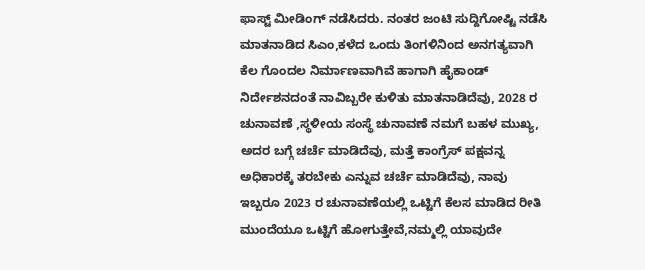ಫಾಸ್ಟ್ ಮೀಡಿಂಗ್ ನಡೆಸಿದರು. ನಂತರ ಜಂಟಿ ಸುದ್ದಿಗೋಷ್ಟಿ ನಡೆಸಿ ಮಾತನಾಡಿದ ಸಿಎಂ,ಕಳೆದ ಒಂದು ತಿಂಗಳಿನಿಂದ ಅನಗತ್ಯವಾಗಿ ಕೆಲ ಗೊಂದಲ ನಿರ್ಮಾಣವಾಗಿವೆ ಹಾಗಾಗಿ ಹೈಕಾಂಡ್ ನಿರ್ದೇಶನದಂತೆ ನಾವಿಬ್ಬರೇ ಕುಳಿತು ಮಾತನಾಡಿದೆವು, 2028 ರ ಚುನಾವಣೆ ,ಸ್ಥಳೀಯ ಸಂಸ್ಥೆ ಚುನಾವಣೆ ನಮಗೆ ಬಹಳ ಮುಖ್ಯ, ಅದರ ಬಗ್ಗೆ ಚರ್ಚೆ ಮಾಡಿದೆವು, ಮತ್ತೆ ಕಾಂಗ್ರೆಸ್ ಪಕ್ಷವನ್ನ ಅಧಿಕಾರಕ್ಕೆ ತರಬೇಕು ಎನ್ನುವ ಚರ್ಚೆ ಮಾಡಿದೆವು, ನಾವು ಇಬ್ಬರೂ 2023 ರ ಚುನಾವಣೆಯಲ್ಲಿ ಒಟ್ಟಿಗೆ ಕೆಲಸ ಮಾಡಿದ ರೀತಿ ಮುಂದೆಯೂ ಒಟ್ಟಿಗೆ ಹೋಗುತ್ತೇವೆ,ನಮ್ಮಲ್ಲಿ ಯಾವುದೇ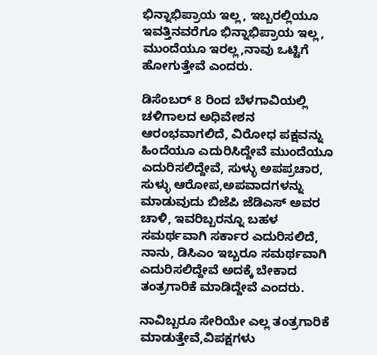ಭಿನ್ನಾಭಿಪ್ರಾಯ ಇಲ್ಲ, ಇಬ್ಬರಲ್ಲಿಯೂ ಇವತ್ತಿನವರೆಗೂ ಭಿನ್ನಾಭಿಪ್ರಾಯ ಇಲ್ಲ, ಮುಂದೆಯೂ ಇರಲ್ಲ,ನಾವು ಒಟ್ಟಿಗೆ ಹೋಗುತ್ತೇವೆ ಎಂದರು.

ಡಿಸೆಂಬರ್ 8 ರಿಂದ ಬೆಳಗಾವಿಯಲ್ಲಿ ಚಳಿಗಾಲದ ಅಧಿವೇಶನ ಆರಂಭವಾಗಲಿದೆ, ವಿರೋಧ ಪಕ್ಷವನ್ನು ಹಿಂದೆಯೂ ಎದುರಿಸಿದ್ದೇವೆ ಮುಂದೆಯೂ ಎದುರಿಸಲಿದ್ದೇವೆ, ಸುಳ್ಳು ಅಪಪ್ರಚಾರ, ಸುಳ್ಳು ಆರೋಪ,ಅಪವಾದಗಳನ್ನು ಮಾಡುವುದು ಬಿಜೆಪಿ ಜೆಡಿಎಸ್ ಅವರ ಚಾಳಿ, ಇವರಿಬ್ಬರನ್ನೂ ಬಹಳ ಸಮರ್ಥವಾಗಿ ಸರ್ಕಾರ ಎದುರಿಸಲಿದೆ, ನಾನು, ಡಿಸಿಎಂ ಇಬ್ಬರೂ ಸಮರ್ಥವಾಗಿ ಎದುರಿಸಲಿದ್ದೇವೆ ಅದಕ್ಕೆ ಬೇಕಾದ ತಂತ್ರಗಾರಿಕೆ ಮಾಡಿದ್ದೇವೆ ಎಂದರು.

ನಾವಿಬ್ಬರೂ ಸೇರಿಯೇ ಎಲ್ಲ ತಂತ್ರಗಾರಿಕೆ ಮಾಡುತ್ತೇವೆ,ವಿಪಕ್ಷಗಳು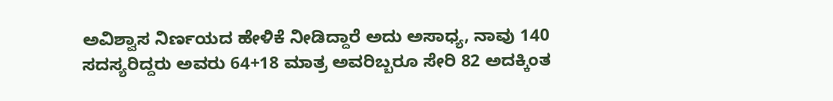ಅವಿಶ್ವಾಸ ನಿರ್ಣಯದ ಹೇಳಿಕೆ ನೀಡಿದ್ದಾರೆ ಅದು ಅಸಾಧ್ಯ, ನಾವು 140 ಸದಸ್ಯರಿದ್ದರು ಅವರು 64+18 ಮಾತ್ರ ಅವರಿಬ್ಬರೂ ಸೇರಿ 82 ಅದಕ್ಕಿಂತ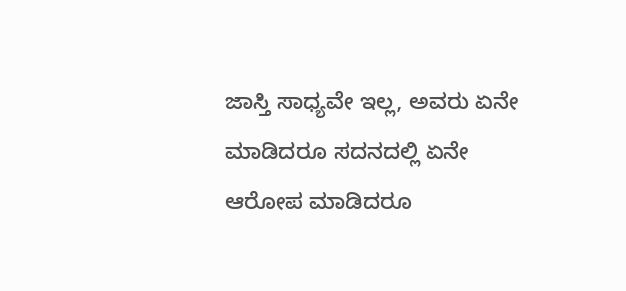ಜಾಸ್ತಿ ಸಾಧ್ಯವೇ ಇಲ್ಲ, ಅವರು ಏನೇ ಮಾಡಿದರೂ ಸದನದಲ್ಲಿ ಏನೇ ಆರೋಪ ಮಾಡಿದರೂ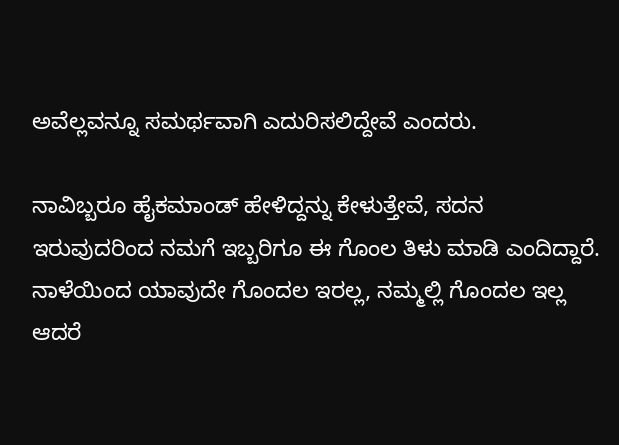ಅವೆಲ್ಲವನ್ನೂ ಸಮರ್ಥವಾಗಿ ಎದುರಿಸಲಿದ್ದೇವೆ ಎಂದರು.

ನಾವಿಬ್ಬರೂ ಹೈಕಮಾಂಡ್ ಹೇಳಿದ್ದನ್ನು ಕೇಳುತ್ತೇವೆ, ಸದನ ಇರುವುದರಿಂದ ನಮಗೆ ಇಬ್ಬರಿಗೂ ಈ ಗೊಂಲ ತಿಳು ಮಾಡಿ ಎಂದಿದ್ದಾರೆ.  ನಾಳೆಯಿಂದ ಯಾವುದೇ ಗೊಂದಲ ಇರಲ್ಲ, ನಮ್ಮಲ್ಲಿ ಗೊಂದಲ ಇಲ್ಲ ಆದರೆ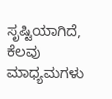ಸೃಷ್ಟಿಯಾಗಿದೆ, ಕೆಲವು ಮಾಧ್ಯಮಗಳು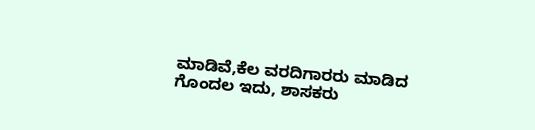ಮಾಡಿವೆ,ಕೆಲ ವರದಿಗಾರರು ಮಾಡಿದ ಗೊಂದಲ ಇದು, ಶಾಸಕರು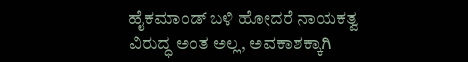ಹೈಕಮಾಂಡ್ ಬಳಿ ಹೋದರೆ ನಾಯಕತ್ವ ವಿರುದ್ಧ ಅಂತ ಅಲ್ಲ, ಅವಕಾಶಕ್ಕಾಗಿ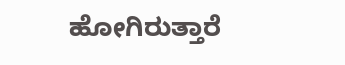ಹೋಗಿರುತ್ತಾರೆ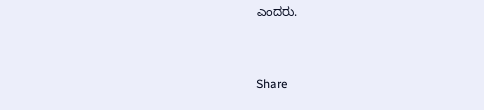ಎಂದರು.


Share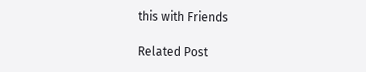this with Friends

Related Post